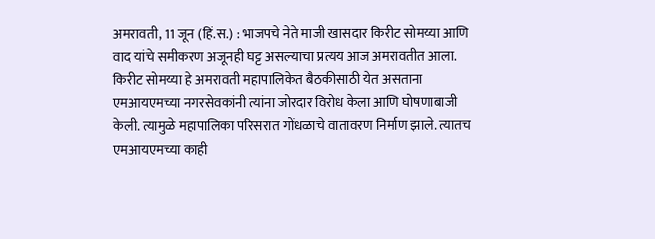अमरावती, 11 जून (हिं.स.) : भाजपचे नेते माजी खासदार किरीट सोमय्या आणि वाद यांचे समीकरण अजूनही घट्ट असल्याचा प्रत्यय आज अमरावतीत आला. किरीट सोमय्या हे अमरावती महापालिकेत बैठकीसाठी येत असताना एमआयएमच्या नगरसेवकांनी त्यांना जोरदार विरोध केला आणि घोषणाबाजी केली. त्यामुळे महापालिका परिसरात गोंधळाचे वातावरण निर्माण झाले. त्यातच एमआयएमच्या काही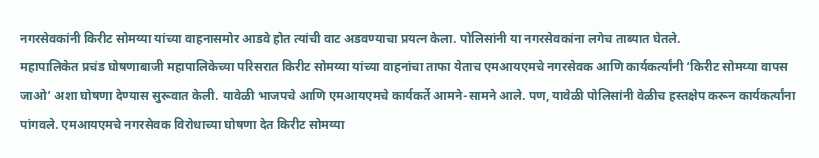नगरसेवकांनी किरीट सोमय्या यांच्या वाहनासमोर आडवे होत त्यांची वाट अडवण्याचा प्रयत्न केला. पोलिसांनी या नगरसेवकांना लगेच ताब्यात घेतले.
महापालिकेत प्रचंड घोषणाबाजी महापालिकेच्या परिसरात किरीट सोमय्या यांच्या वाहनांचा ताफा येताच एमआयएमचे नगरसेवक आणि कार्यकर्त्यांनी ‘किरीट सोमय्या वापस जाओ’ अशा घोषणा देण्यास सुरूवात केली. यावेळी भाजपचे आणि एमआयएमचे कार्यकर्ते आमने-सामने आले. पण, यावेळी पोलिसांनी वेळीच हस्तक्षेप करून कार्यकर्त्यांना पांगवले. एमआयएमचे नगरसेवक विरोधाच्या घोषणा देत किरीट सोमय्या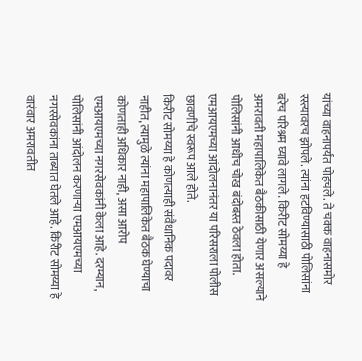यांच्या वाहनापर्यंत पोहचले. ते चक्क वाहनासमोर रस्त्यावरच झोपले. त्यांना हटविण्यासाठी पोलिसांना बरेच परिश्रम घ्यावे लागले. किरीट सोमय्या हे अमरावती महापालिकेत बैठकीसाठी येणार असल्याने पोलिसांनी आधीच चोख बंदोबस्त ठेवला होता. एमआयएमच्या आंदोलनानंतर या परिसराला पोलीस छावणीचे स्वरूप आले होते.
किरीट सोमय्या हे कोणत्याही संवैधानिक पदावर नाहीत, त्यामुळे त्यांना महापालिकेत बैठक घेण्याचा कोणताही अधिकार नाही, असा आरोप एमआयएमच्या नगरसेवकांनी केला आहे. दरम्यान, पोलिसांनी आंदोलन करणाऱ्या एमआयएमच्या नगरसेवकांना ताब्यात घेतले आहे. किरीट सोमय्या हे वारंवार अमरावतीत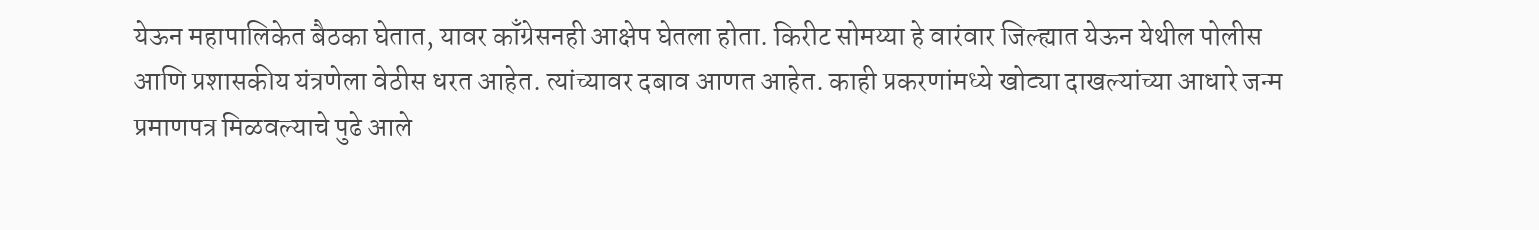येऊन महापालिकेत बैठका घेतात, यावर काँग्रेसनही आक्षेप घेतला होता. किरीट सोमय्या हे वारंवार जिल्ह्यात येऊन येथील पोलीस आणि प्रशासकीय यंत्रणेला वेठीस धरत आहेत. त्यांच्यावर दबाव आणत आहेत. काही प्रकरणांमध्ये खोट्या दाखल्यांच्या आधारे जन्म प्रमाणपत्र मिळवल्याचे पुढे आले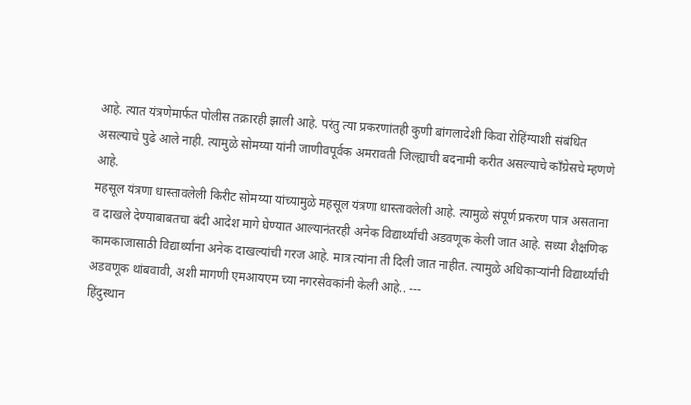आहे. त्यात यंत्रणेमार्फत पोलीस तक्रारही झाली आहे. परंतु त्या प्रकरणांतही कुणी बांगलादेशी किवा रोहिंग्याशी संबंधित असल्याचे पुढे आले नाही. त्यामुळे सोमय्या यांनी जाणीवपूर्वक अमरावती जिल्ह्याची बदनामी करीत असल्याचे काँग्रेसचे म्हणणे आहे.
महसूल यंत्रणा धास्तावलेली किरीट सोमय्या यांच्यामुळे महसूल यंत्रणा धास्तावलेली आहे. त्यामुळे संपूर्ण प्रकरण पात्र असताना व दाखले देण्याबाबतचा बंदी आदेश मागे घेण्यात आल्यानंतरही अनेक विद्यार्थ्यांची अडवणूक केली जात आहे. सध्या शैक्षणिक कामकाजासाठी विद्यार्थ्यांना अनेक दाखल्यांची गरज आहे. मात्र त्यांना ती दिली जात नाहीत. त्यामुळे अधिकाऱ्यांनी विद्यार्थ्यांची अडवणूक थांबवावी, अशी मागणी एमआयएम च्या नगरसेवकांनी केली आहे.. ---
हिंदुस्थान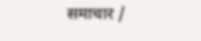समाचार /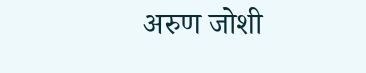अरुण जोशी